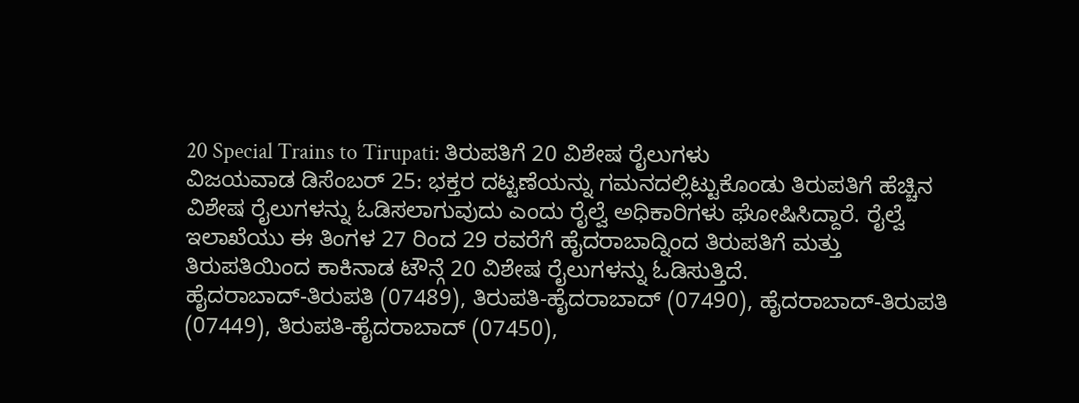20 Special Trains to Tirupati: ತಿರುಪತಿಗೆ 20 ವಿಶೇಷ ರೈಲುಗಳು
ವಿಜಯವಾಡ ಡಿಸೆಂಬರ್ 25: ಭಕ್ತರ ದಟ್ಟಣೆಯನ್ನು ಗಮನದಲ್ಲಿಟ್ಟುಕೊಂಡು ತಿರುಪತಿಗೆ ಹೆಚ್ಚಿನ ವಿಶೇಷ ರೈಲುಗಳನ್ನು ಓಡಿಸಲಾಗುವುದು ಎಂದು ರೈಲ್ವೆ ಅಧಿಕಾರಿಗಳು ಘೋಷಿಸಿದ್ದಾರೆ. ರೈಲ್ವೆ ಇಲಾಖೆಯು ಈ ತಿಂಗಳ 27 ರಿಂದ 29 ರವರೆಗೆ ಹೈದರಾಬಾದ್ನಿಂದ ತಿರುಪತಿಗೆ ಮತ್ತು ತಿರುಪತಿಯಿಂದ ಕಾಕಿನಾಡ ಟೌನ್ಗೆ 20 ವಿಶೇಷ ರೈಲುಗಳನ್ನು ಓಡಿಸುತ್ತಿದೆ.
ಹೈದರಾಬಾದ್-ತಿರುಪತಿ (07489), ತಿರುಪತಿ-ಹೈದರಾಬಾದ್ (07490), ಹೈದರಾಬಾದ್-ತಿರುಪತಿ (07449), ತಿರುಪತಿ-ಹೈದರಾಬಾದ್ (07450),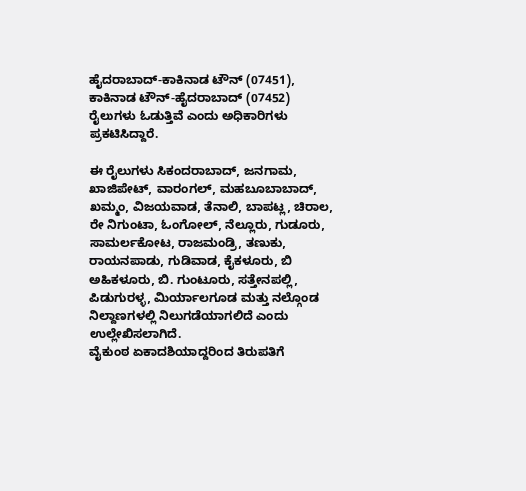ಹೈದರಾಬಾದ್-ಕಾಕಿನಾಡ ಟೌನ್ (07451), ಕಾಕಿನಾಡ ಟೌನ್-ಹೈದರಾಬಾದ್ (07452) ರೈಲುಗಳು ಓಡುತ್ತಿವೆ ಎಂದು ಅಧಿಕಾರಿಗಳು ಪ್ರಕಟಿಸಿದ್ದಾರೆ.

ಈ ರೈಲುಗಳು ಸಿಕಂದರಾಬಾದ್, ಜನಗಾಮ, ಖಾಜಿಪೇಟ್, ವಾರಂಗಲ್, ಮಹಬೂಬಾಬಾದ್, ಖಮ್ಮಂ, ವಿಜಯವಾಡ, ತೆನಾಲಿ, ಬಾಪಟ್ಲ, ಚಿರಾಲ, ರೇ ನಿಗುಂಟಾ, ಓಂಗೋಲ್, ನೆಲ್ಲೂರು, ಗುಡೂರು, ಸಾಮರ್ಲಕೋಟ, ರಾಜಮಂಡ್ರಿ, ತಣುಕು, ರಾಯನಪಾಡು, ಗುಡಿವಾಡ, ಕೈಕಳೂರು, ಬಿ ಅಹಿಕಳೂರು, ಬಿ. ಗುಂಟೂರು, ಸತ್ತೇನಪಲ್ಲಿ, ಪಿಡುಗುರಳ್ಳ, ಮಿರ್ಯಾಲಗೂಡ ಮತ್ತು ನಲ್ಗೊಂಡ ನಿಲ್ದಾಣಗಳಲ್ಲಿ ನಿಲುಗಡೆಯಾಗಲಿದೆ ಎಂದು ಉಲ್ಲೇಖಿಸಲಾಗಿದೆ.
ವೈಕುಂಠ ಏಕಾದಶಿಯಾದ್ದರಿಂದ ತಿರುಪತಿಗೆ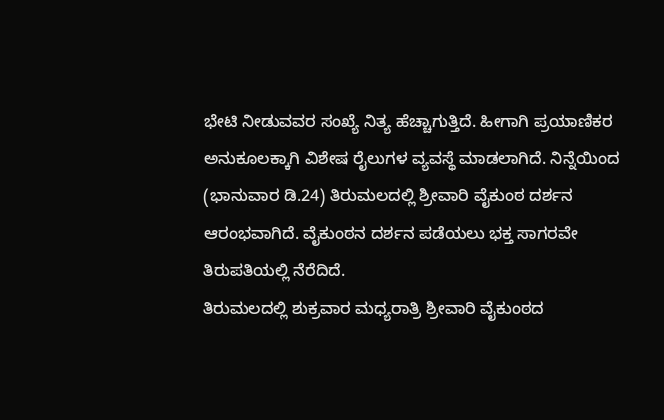ಭೇಟಿ ನೀಡುವವರ ಸಂಖ್ಯೆ ನಿತ್ಯ ಹೆಚ್ಚಾಗುತ್ತಿದೆ. ಹೀಗಾಗಿ ಪ್ರಯಾಣಿಕರ ಅನುಕೂಲಕ್ಕಾಗಿ ವಿಶೇಷ ರೈಲುಗಳ ವ್ಯವಸ್ಥೆ ಮಾಡಲಾಗಿದೆ. ನಿನ್ನೆಯಿಂದ (ಭಾನುವಾರ ಡಿ.24) ತಿರುಮಲದಲ್ಲಿ ಶ್ರೀವಾರಿ ವೈಕುಂಠ ದರ್ಶನ ಆರಂಭವಾಗಿದೆ. ವೈಕುಂಠನ ದರ್ಶನ ಪಡೆಯಲು ಭಕ್ತ ಸಾಗರವೇ ತಿರುಪತಿಯಲ್ಲಿ ನೆರೆದಿದೆ.
ತಿರುಮಲದಲ್ಲಿ ಶುಕ್ರವಾರ ಮಧ್ಯರಾತ್ರಿ ಶ್ರೀವಾರಿ ವೈಕುಂಠದ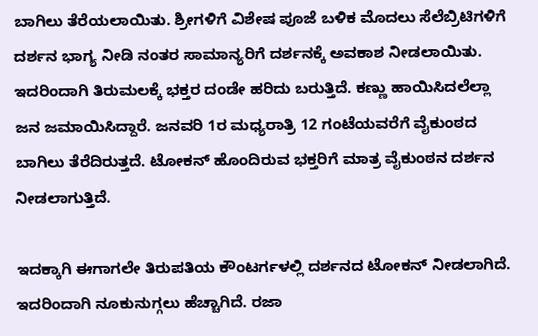ಬಾಗಿಲು ತೆರೆಯಲಾಯಿತು. ಶ್ರೀಗಳಿಗೆ ವಿಶೇಷ ಪೂಜೆ ಬಳಿಕ ಮೊದಲು ಸೆಲೆಬ್ರಿಟಿಗಳಿಗೆ ದರ್ಶನ ಭಾಗ್ಯ ನೀಡಿ ನಂತರ ಸಾಮಾನ್ಯರಿಗೆ ದರ್ಶನಕ್ಕೆ ಅವಕಾಶ ನೀಡಲಾಯಿತು. ಇದರಿಂದಾಗಿ ತಿರುಮಲಕ್ಕೆ ಭಕ್ತರ ದಂಡೇ ಹರಿದು ಬರುತ್ತಿದೆ. ಕಣ್ಣು ಹಾಯಿಸಿದಲೆಲ್ಲಾ ಜನ ಜಮಾಯಿಸಿದ್ದಾರೆ. ಜನವರಿ 1ರ ಮಧ್ಯರಾತ್ರಿ 12 ಗಂಟೆಯವರೆಗೆ ವೈಕುಂಠದ ಬಾಗಿಲು ತೆರೆದಿರುತ್ತದೆ. ಟೋಕನ್ ಹೊಂದಿರುವ ಭಕ್ತರಿಗೆ ಮಾತ್ರ ವೈಕುಂಠನ ದರ್ಶನ ನೀಡಲಾಗುತ್ತಿದೆ.

ಇದಕ್ಕಾಗಿ ಈಗಾಗಲೇ ತಿರುಪತಿಯ ಕೌಂಟರ್ಗಳಲ್ಲಿ ದರ್ಶನದ ಟೋಕನ್ ನೀಡಲಾಗಿದೆ. ಇದರಿಂದಾಗಿ ನೂಕುನುಗ್ಗಲು ಹೆಚ್ಚಾಗಿದೆ. ರಜಾ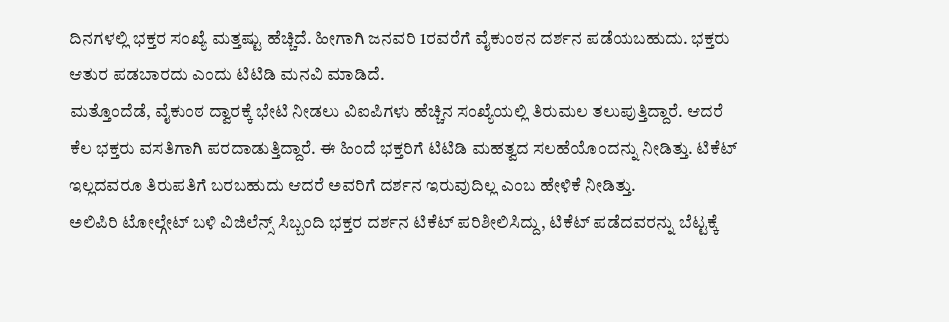ದಿನಗಳಲ್ಲಿ ಭಕ್ತರ ಸಂಖ್ಯೆ ಮತ್ತಷ್ಟು ಹೆಚ್ಚಿದೆ. ಹೀಗಾಗಿ ಜನವರಿ 1ರವರೆಗೆ ವೈಕುಂಠನ ದರ್ಶನ ಪಡೆಯಬಹುದು. ಭಕ್ತರು ಆತುರ ಪಡಬಾರದು ಎಂದು ಟಿಟಿಡಿ ಮನವಿ ಮಾಡಿದೆ.
ಮತ್ತೊಂದೆಡೆ, ವೈಕುಂಠ ದ್ವಾರಕ್ಕೆ ಭೇಟಿ ನೀಡಲು ವಿಐಪಿಗಳು ಹೆಚ್ಚಿನ ಸಂಖ್ಯೆಯಲ್ಲಿ ತಿರುಮಲ ತಲುಪುತ್ತಿದ್ದಾರೆ. ಆದರೆ ಕೆಲ ಭಕ್ತರು ವಸತಿಗಾಗಿ ಪರದಾಡುತ್ತಿದ್ದಾರೆ. ಈ ಹಿಂದೆ ಭಕ್ತರಿಗೆ ಟಿಟಿಡಿ ಮಹತ್ವದ ಸಲಹೆಯೊಂದನ್ನು ನೀಡಿತ್ತು. ಟಿಕೆಟ್ ಇಲ್ಲದವರೂ ತಿರುಪತಿಗೆ ಬರಬಹುದು ಆದರೆ ಅವರಿಗೆ ದರ್ಶನ ಇರುವುದಿಲ್ಲ ಎಂಬ ಹೇಳಿಕೆ ನೀಡಿತ್ತು.
ಅಲಿಪಿರಿ ಟೋಲ್ಗೇಟ್ ಬಳಿ ವಿಜಿಲೆನ್ಸ್ ಸಿಬ್ಬಂದಿ ಭಕ್ತರ ದರ್ಶನ ಟಿಕೆಟ್ ಪರಿಶೀಲಿಸಿದ್ದು, ಟಿಕೆಟ್ ಪಡೆದವರನ್ನು ಬೆಟ್ಟಕ್ಕೆ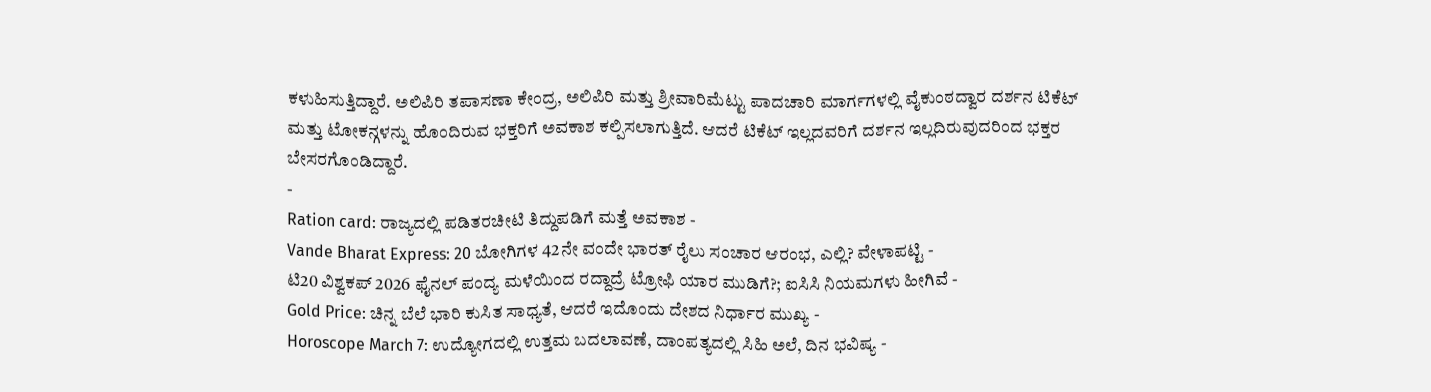ಕಳುಹಿಸುತ್ತಿದ್ದಾರೆ. ಅಲಿಪಿರಿ ತಪಾಸಣಾ ಕೇಂದ್ರ, ಅಲಿಪಿರಿ ಮತ್ತು ಶ್ರೀವಾರಿಮೆಟ್ಟು ಪಾದಚಾರಿ ಮಾರ್ಗಗಳಲ್ಲಿ ವೈಕುಂಠದ್ವಾರ ದರ್ಶನ ಟಿಕೆಟ್ ಮತ್ತು ಟೋಕನ್ಗಳನ್ನು ಹೊಂದಿರುವ ಭಕ್ತರಿಗೆ ಅವಕಾಶ ಕಲ್ಪಿಸಲಾಗುತ್ತಿದೆ. ಆದರೆ ಟಿಕೆಟ್ ಇಲ್ಲದವರಿಗೆ ದರ್ಶನ ಇಲ್ಲದಿರುವುದರಿಂದ ಭಕ್ತರ ಬೇಸರಗೊಂಡಿದ್ದಾರೆ.
-
Ration card: ರಾಜ್ಯದಲ್ಲಿ ಪಡಿತರಚೀಟಿ ತಿದ್ದುಪಡಿಗೆ ಮತ್ತೆ ಅವಕಾಶ -
Vande Bharat Express: 20 ಬೋಗಿಗಳ 42ನೇ ವಂದೇ ಭಾರತ್ ರೈಲು ಸಂಚಾರ ಆರಂಭ, ಎಲ್ಲಿ? ವೇಳಾಪಟ್ಟಿ -
ಟಿ20 ವಿಶ್ವಕಪ್ 2026 ಫೈನಲ್ ಪಂದ್ಯ ಮಳೆಯಿಂದ ರದ್ದಾದ್ರೆ ಟ್ರೋಫಿ ಯಾರ ಮುಡಿಗೆ?; ಐಸಿಸಿ ನಿಯಮಗಳು ಹೀಗಿವೆ -
Gold Price: ಚಿನ್ನ ಬೆಲೆ ಭಾರಿ ಕುಸಿತ ಸಾಧ್ಯತೆ, ಆದರೆ ಇದೊಂದು ದೇಶದ ನಿರ್ಧಾರ ಮುಖ್ಯ -
Horoscope March 7: ಉದ್ಯೋಗದಲ್ಲಿ ಉತ್ತಮ ಬದಲಾವಣೆ, ದಾಂಪತ್ಯದಲ್ಲಿ ಸಿಹಿ ಅಲೆ, ದಿನ ಭವಿಷ್ಯ -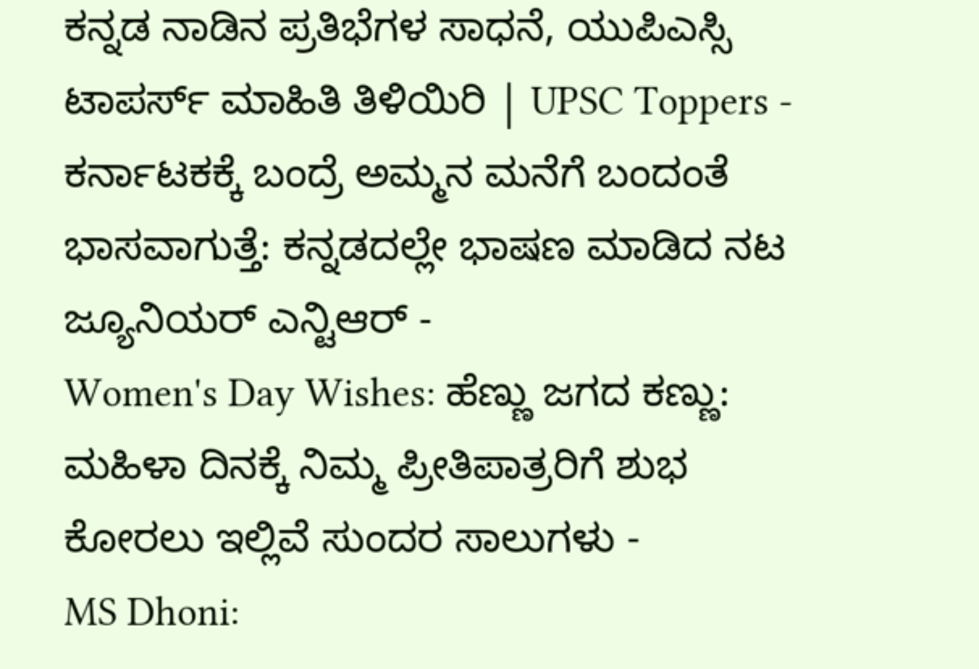ಕನ್ನಡ ನಾಡಿನ ಪ್ರತಿಭೆಗಳ ಸಾಧನೆ, ಯುಪಿಎಸ್ಸಿ ಟಾಪರ್ಸ್ ಮಾಹಿತಿ ತಿಳಿಯಿರಿ | UPSC Toppers -
ಕರ್ನಾಟಕಕ್ಕೆ ಬಂದ್ರೆ ಅಮ್ಮನ ಮನೆಗೆ ಬಂದಂತೆ ಭಾಸವಾಗುತ್ತೆ: ಕನ್ನಡದಲ್ಲೇ ಭಾಷಣ ಮಾಡಿದ ನಟ ಜ್ಯೂನಿಯರ್ ಎನ್ಟಿಆರ್ -
Women's Day Wishes: ಹೆಣ್ಣು ಜಗದ ಕಣ್ಣು: ಮಹಿಳಾ ದಿನಕ್ಕೆ ನಿಮ್ಮ ಪ್ರೀತಿಪಾತ್ರರಿಗೆ ಶುಭ ಕೋರಲು ಇಲ್ಲಿವೆ ಸುಂದರ ಸಾಲುಗಳು -
MS Dhoni: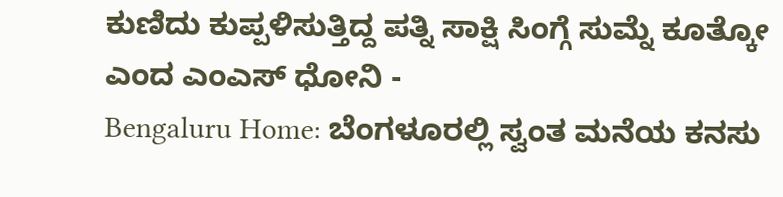ಕುಣಿದು ಕುಪ್ಪಳಿಸುತ್ತಿದ್ದ ಪತ್ನಿ ಸಾಕ್ಷಿ ಸಿಂಗ್ಗೆ ಸುಮ್ನೆ ಕೂತ್ಕೋ ಎಂದ ಎಂಎಸ್ ಧೋನಿ -
Bengaluru Home: ಬೆಂಗಳೂರಲ್ಲಿ ಸ್ವಂತ ಮನೆಯ ಕನಸು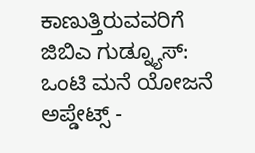ಕಾಣುತ್ತಿರುವವರಿಗೆ ಜಿಬಿಎ ಗುಡ್ನ್ಯೂಸ್: ಒಂಟಿ ಮನೆ ಯೋಜನೆ ಅಪ್ಡೇಟ್ಸ್ -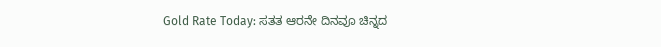Gold Rate Today: ಸತತ ಆರನೇ ದಿನವೂ ಚಿನ್ನದ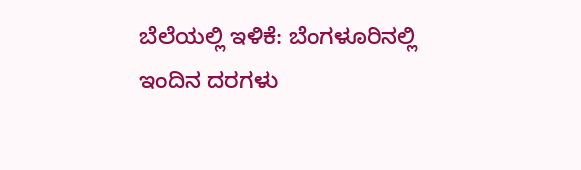ಬೆಲೆಯಲ್ಲಿ ಇಳಿಕೆ: ಬೆಂಗಳೂರಿನಲ್ಲಿ ಇಂದಿನ ದರಗಳು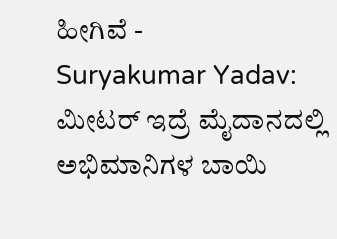ಹೀಗಿವೆ -
Suryakumar Yadav: ಮೀಟರ್ ಇದ್ರೆ ಮೈದಾನದಲ್ಲಿ ಅಭಿಮಾನಿಗಳ ಬಾಯಿ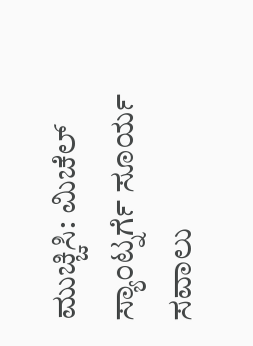ಮುಚ್ಚಿಸಿ: ಮಿಚೆಲ್ ಸ್ಯಾಂಟ್ನರ್ಗೆ ಸೂರ್ಯ ಸವಾಲು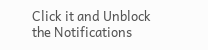Click it and Unblock the Notifications